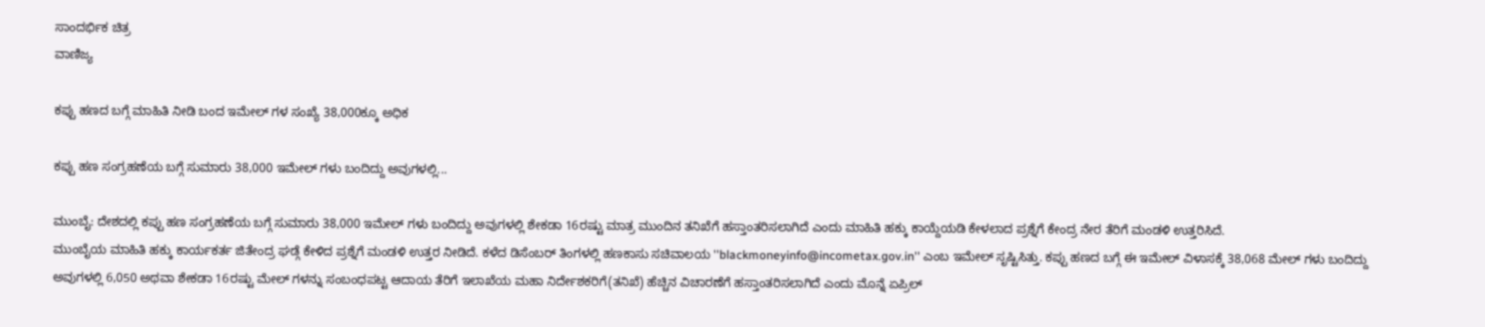ಸಾಂದರ್ಭಿಕ ಚಿತ್ರ
ವಾಣಿಜ್ಯ

ಕಪ್ಪು ಹಣದ ಬಗ್ಗೆ ಮಾಹಿತಿ ನೀಡಿ ಬಂದ ಇಮೇಲ್ ಗಳ ಸಂಖ್ಯೆ 38,000ಕ್ಕೂ ಅಧಿಕ

ಕಪ್ಪು ಹಣ ಸಂಗ್ರಹಣೆಯ ಬಗ್ಗೆ ಸುಮಾರು 38,000 ಇಮೇಲ್ ಗಳು ಬಂದಿದ್ದು ಅವುಗಳಲ್ಲಿ...

ಮುಂಬೈ: ದೇಶದಲ್ಲಿ ಕಪ್ಪು ಹಣ ಸಂಗ್ರಹಣೆಯ ಬಗ್ಗೆ ಸುಮಾರು 38,000 ಇಮೇಲ್ ಗಳು ಬಂದಿದ್ದು ಅವುಗಳಲ್ಲಿ ಶೇಕಡಾ 16ರಷ್ಟು ಮಾತ್ರ ಮುಂದಿನ ತನಿಖೆಗೆ ಹಸ್ತಾಂತರಿಸಲಾಗಿದೆ ಎಂದು ಮಾಹಿತಿ ಹಕ್ಕು ಕಾಯ್ದೆಯಡಿ ಕೇಳಲಾದ ಪ್ರಶ್ನೆಗೆ ಕೇಂದ್ರ ನೇರ ತೆರಿಗೆ ಮಂಡಳಿ ಉತ್ತರಿಸಿದೆ.
ಮುಂಬೈಯ ಮಾಹಿತಿ ಹಕ್ಕು ಕಾರ್ಯಕರ್ತ ಜಿತೇಂದ್ರ ಘಡ್ಗೆ ಕೇಳಿದ ಪ್ರಶ್ನೆಗೆ ಮಂಡಳಿ ಉತ್ತರ ನೀಡಿದೆ. ಕಳೆದ ಡಿಸೆಂಬರ್ ತಿಂಗಳಲ್ಲಿ ಹಣಕಾಸು ಸಚಿವಾಲಯ ''blackmoneyinfo@incometax.gov.in'' ಎಂಬ ಇಮೇಲ್ ಸೃಷ್ಟಿಸಿತ್ತು. ಕಪ್ಪು ಹಣದ ಬಗ್ಗೆ ಈ ಇಮೇಲ್ ವಿಳಾಸಕ್ಕೆ 38,068 ಮೇಲ್ ಗಳು ಬಂದಿದ್ದು ಅವುಗಳಲ್ಲಿ 6,050 ಅಥವಾ ಶೇಕಡಾ 16ರಷ್ಟು ಮೇಲ್ ಗಳನ್ನು ಸಂಬಂಧಪಟ್ಟ ಆದಾಯ ತೆರಿಗೆ ಇಲಾಖೆಯ ಮಹಾ ನಿರ್ದೇಶಕರಿಗೆ(ತನಿಖೆ) ಹೆಚ್ಚಿನ ವಿಚಾರಣೆಗೆ ಹಸ್ತಾಂತರಿಸಲಾಗಿದೆ ಎಂದು ಮೊನ್ನೆ ಏಪ್ರಿಲ್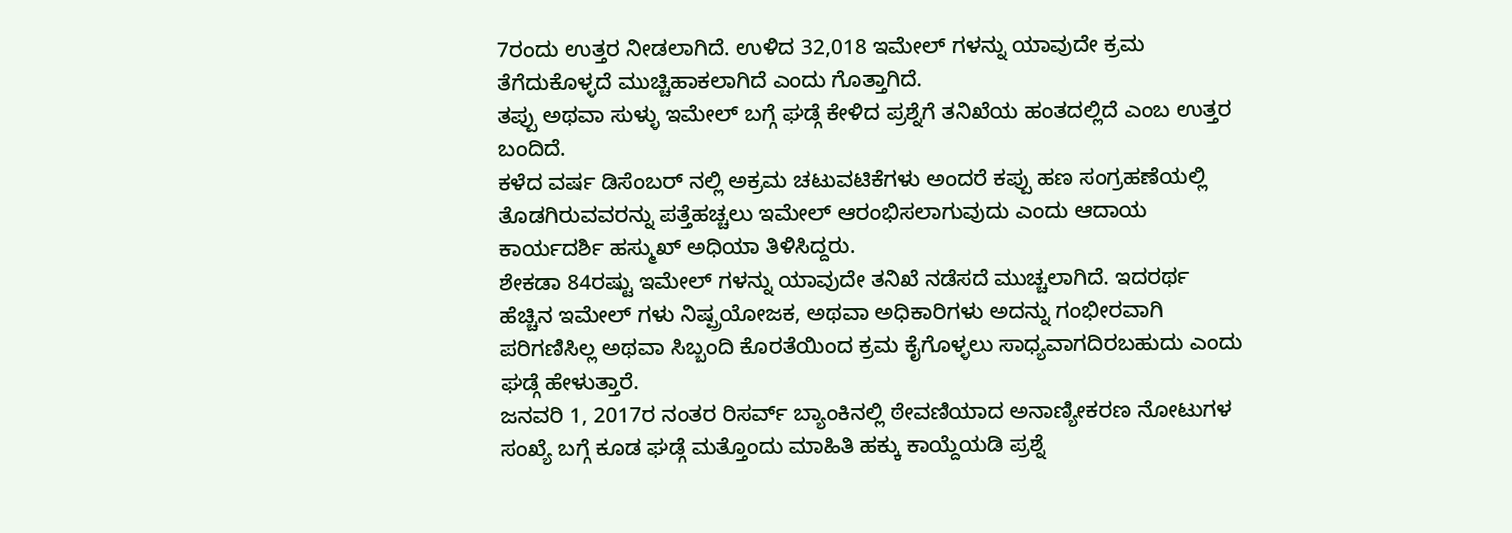7ರಂದು ಉತ್ತರ ನೀಡಲಾಗಿದೆ. ಉಳಿದ 32,018 ಇಮೇಲ್ ಗಳನ್ನು ಯಾವುದೇ ಕ್ರಮ ತೆಗೆದುಕೊಳ್ಳದೆ ಮುಚ್ಚಿಹಾಕಲಾಗಿದೆ ಎಂದು ಗೊತ್ತಾಗಿದೆ.
ತಪ್ಪು ಅಥವಾ ಸುಳ್ಳು ಇಮೇಲ್ ಬಗ್ಗೆ ಘಡ್ಗೆ ಕೇಳಿದ ಪ್ರಶ್ನೆಗೆ ತನಿಖೆಯ ಹಂತದಲ್ಲಿದೆ ಎಂಬ ಉತ್ತರ ಬಂದಿದೆ.
ಕಳೆದ ವರ್ಷ ಡಿಸೆಂಬರ್ ನಲ್ಲಿ ಅಕ್ರಮ ಚಟುವಟಿಕೆಗಳು ಅಂದರೆ ಕಪ್ಪು ಹಣ ಸಂಗ್ರಹಣೆಯಲ್ಲಿ ತೊಡಗಿರುವವರನ್ನು ಪತ್ತೆಹಚ್ಚಲು ಇಮೇಲ್ ಆರಂಭಿಸಲಾಗುವುದು ಎಂದು ಆದಾಯ ಕಾರ್ಯದರ್ಶಿ ಹಸ್ಮುಖ್ ಅಧಿಯಾ ತಿಳಿಸಿದ್ದರು.
ಶೇಕಡಾ 84ರಷ್ಟು ಇಮೇಲ್ ಗಳನ್ನು ಯಾವುದೇ ತನಿಖೆ ನಡೆಸದೆ ಮುಚ್ಚಲಾಗಿದೆ. ಇದರರ್ಥ ಹೆಚ್ಚಿನ ಇಮೇಲ್ ಗಳು ನಿಷ್ಪ್ರಯೋಜಕ, ಅಥವಾ ಅಧಿಕಾರಿಗಳು ಅದನ್ನು ಗಂಭೀರವಾಗಿ ಪರಿಗಣಿಸಿಲ್ಲ ಅಥವಾ ಸಿಬ್ಬಂದಿ ಕೊರತೆಯಿಂದ ಕ್ರಮ ಕೈಗೊಳ್ಳಲು ಸಾಧ್ಯವಾಗದಿರಬಹುದು ಎಂದು ಘಡ್ಗೆ ಹೇಳುತ್ತಾರೆ.
ಜನವರಿ 1, 2017ರ ನಂತರ ರಿಸರ್ವ್ ಬ್ಯಾಂಕಿನಲ್ಲಿ ಠೇವಣಿಯಾದ ಅನಾಣ್ಯೀಕರಣ ನೋಟುಗಳ ಸಂಖ್ಯೆ ಬಗ್ಗೆ ಕೂಡ ಘಡ್ಗೆ ಮತ್ತೊಂದು ಮಾಹಿತಿ ಹಕ್ಕು ಕಾಯ್ದೆಯಡಿ ಪ್ರಶ್ನೆ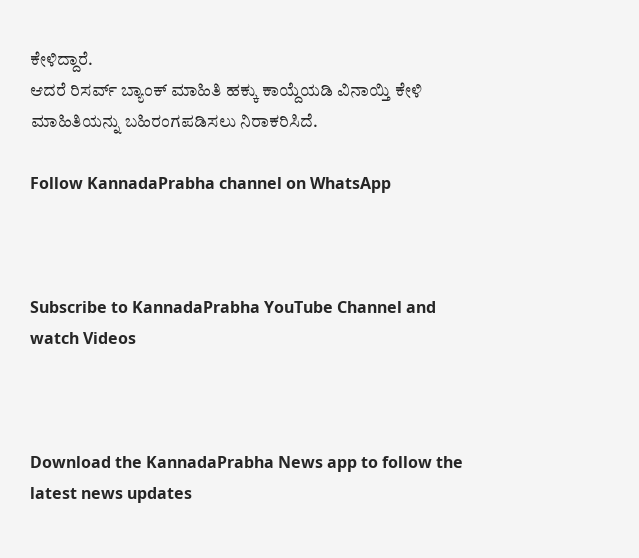ಕೇಳಿದ್ದಾರೆ.
ಆದರೆ ರಿಸರ್ವ್ ಬ್ಯಾಂಕ್ ಮಾಹಿತಿ ಹಕ್ಕು ಕಾಯ್ದೆಯಡಿ ವಿನಾಯ್ತಿ ಕೇಳಿ ಮಾಹಿತಿಯನ್ನು ಬಹಿರಂಗಪಡಿಸಲು ನಿರಾಕರಿಸಿದೆ.

Follow KannadaPrabha channel on WhatsApp



Subscribe to KannadaPrabha YouTube Channel and watch Videos



Download the KannadaPrabha News app to follow the latest news updates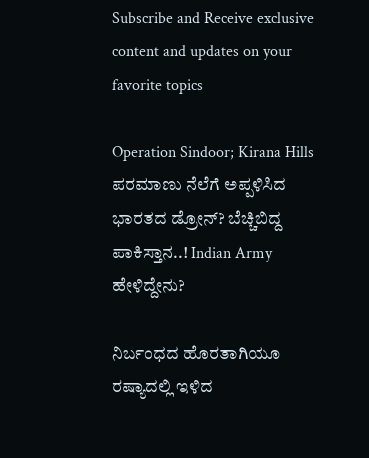Subscribe and Receive exclusive content and updates on your favorite topics

Operation Sindoor; Kirana Hills ಪರಮಾಣು ನೆಲೆಗೆ ಅಪ್ಪಳಿಸಿದ ಭಾರತದ ಡ್ರೋನ್? ಬೆಚ್ಚಿಬಿದ್ದ ಪಾಕಿಸ್ತಾನ..! Indian Army ಹೇಳಿದ್ದೇನು?

ನಿರ್ಬಂಧದ ಹೊರತಾಗಿಯೂ ರಷ್ಯಾದಲ್ಲಿ ಇಳಿದ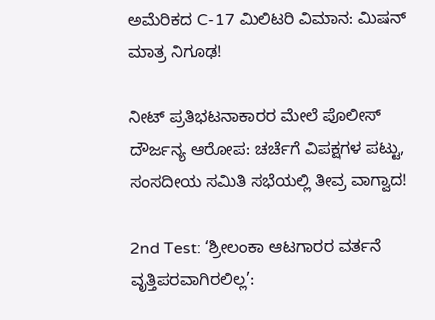ಅಮೆರಿಕದ C-17 ಮಿಲಿಟರಿ ವಿಮಾನ: ಮಿಷನ್ ಮಾತ್ರ ನಿಗೂಢ!

ನೀಟ್ ಪ್ರತಿಭಟನಾಕಾರರ ಮೇಲೆ ಪೊಲೀಸ್ ದೌರ್ಜನ್ಯ ಆರೋಪ: ಚರ್ಚೆಗೆ ವಿಪಕ್ಷಗಳ ಪಟ್ಟು, ಸಂಸದೀಯ ಸಮಿತಿ ಸಭೆಯಲ್ಲಿ ತೀವ್ರ ವಾಗ್ವಾದ!

2nd Test: ‘ಶ್ರೀಲಂಕಾ ಆಟಗಾರರ ವರ್ತನೆ ವೃತ್ತಿಪರವಾಗಿರಲಿಲ್ಲ’: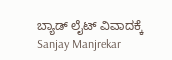ಬ್ಯಾಡ್ ಲೈಟ್ ವಿವಾದಕ್ಕೆ Sanjay Manjrekar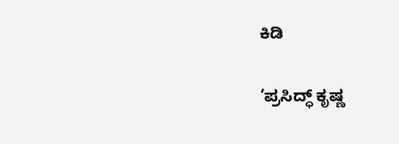ಕಿಡಿ

‘ಪ್ರಸಿದ್ಧ್ ಕೃಷ್ಣ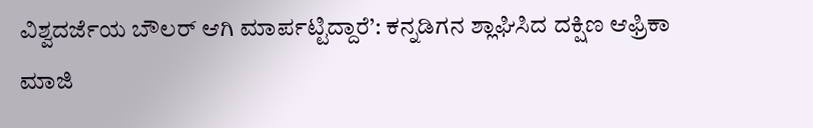ವಿಶ್ವದರ್ಜೆಯ ಬೌಲರ್ ಆಗಿ ಮಾರ್ಪಟ್ಟಿದ್ದಾರೆ’: ಕನ್ನಡಿಗನ ಶ್ಲಾಘಿಸಿದ ದಕ್ಷಿಣ ಆಫ್ರಿಕಾ ಮಾಜಿ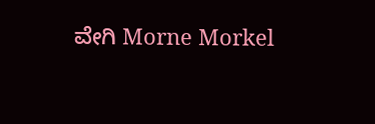ವೇಗಿ Morne Morkel